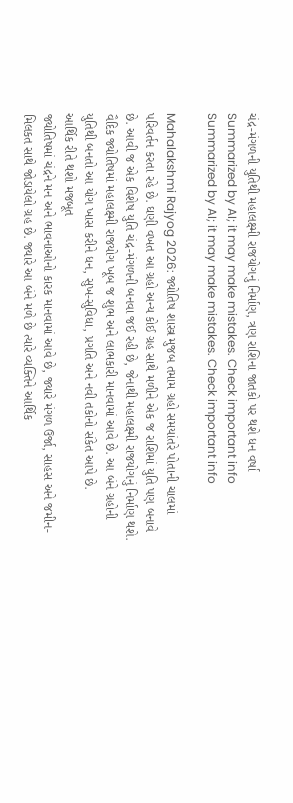ચંદ્ર-મંગળની યુતિથી મહાલક્ષ્મી રાજયોગનું નિર્માણ, ત્રણ રાશિના જાતકો પર થશે ધન વર્ષા
Summarized by AI; it may make mistakes. Check important info
Summarized by AI; it may make mistakes. Check important info

Mahalakshmi Rajyog 2026: જ્યોતિષ શાસ્ત્ર મુજબ તમામ ગ્રહો સમયાંતરે પોતાની ચાલમાં પરિવર્તન કરતા રહે છે. ઘણી વખત આ ગ્રહો અન્ય કોઈ ગ્રહ સાથે મળીને એક જ રાશિમાં યુતિ પણ બનાવે છે. આવી જ એક વિશેષ યુતિ ચંદ્ર-મંગળની બનવા જઈ રહી છે, જેનાથી મહાલક્ષ્મી રાજયોગનું નિર્માણ થશે. વૈદિક જ્યોતિષમાં મહાલક્ષ્મી રાજયોગ ખૂબ જ શુભ અને લાભકારી માનવામાં આવે છે. આ બંને ગ્રહોની યુતિથી બનતો આ યોગ ખાસ કરીને ધન, સુખ-સુવિધા, પ્રગતિ અને નવી તકોનો સંકેત આપે છે.
આર્થિક રીતે થશો મજબૂત
જ્યોતિષમાં ચંદ્રને મન અને ભાવનાઓનો કારક માનવામાં આવે છે, જ્યારે મંગળ ઉર્જા, સાહસ અને જમીન-મિલકત સાથે જોડાયેલો ગ્રહ છે. જ્યારે આ બંને મળે છે ત્યારે વ્યક્તિને આર્થિક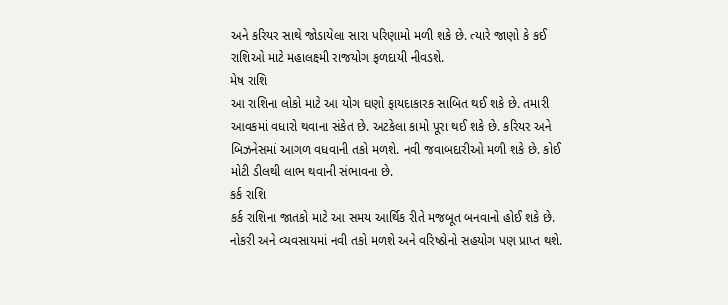અને કરિયર સાથે જોડાયેલા સારા પરિણામો મળી શકે છે. ત્યારે જાણો કે કઈ રાશિઓ માટે મહાલક્ષ્મી રાજયોગ ફળદાયી નીવડશે.
મેષ રાશિ
આ રાશિના લોકો માટે આ યોગ ઘણો ફાયદાકારક સાબિત થઈ શકે છે. તમારી આવકમાં વધારો થવાના સંકેત છે. અટકેલા કામો પૂરા થઈ શકે છે. કરિયર અને બિઝનેસમાં આગળ વધવાની તકો મળશે. નવી જવાબદારીઓ મળી શકે છે. કોઈ મોટી ડીલથી લાભ થવાની સંભાવના છે.
કર્ક રાશિ
કર્ક રાશિના જાતકો માટે આ સમય આર્થિક રીતે મજબૂત બનવાનો હોઈ શકે છે. નોકરી અને વ્યવસાયમાં નવી તકો મળશે અને વરિષ્ઠોનો સહયોગ પણ પ્રાપ્ત થશે.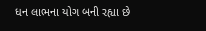ધન લાભના યોગ બની રહ્યા છે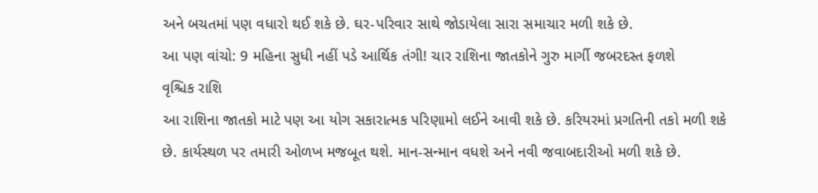અને બચતમાં પણ વધારો થઈ શકે છે. ઘર-પરિવાર સાથે જોડાયેલા સારા સમાચાર મળી શકે છે.
આ પણ વાંચો: 9 મહિના સુધી નહીં પડે આર્થિક તંગી! ચાર રાશિના જાતકોને ગુરુ માર્ગી જબરદસ્ત ફળશે
વૃશ્ચિક રાશિ
આ રાશિના જાતકો માટે પણ આ યોગ સકારાત્મક પરિણામો લઈને આવી શકે છે. કરિયરમાં પ્રગતિની તકો મળી શકે છે. કાર્યસ્થળ પર તમારી ઓળખ મજબૂત થશે. માન-સન્માન વધશે અને નવી જવાબદારીઓ મળી શકે છે.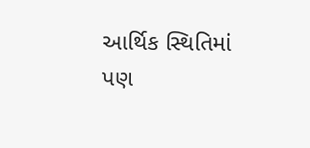આર્થિક સ્થિતિમાં પણ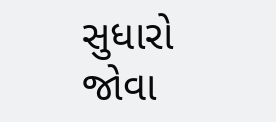સુધારો જોવા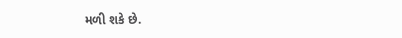મળી શકે છે.